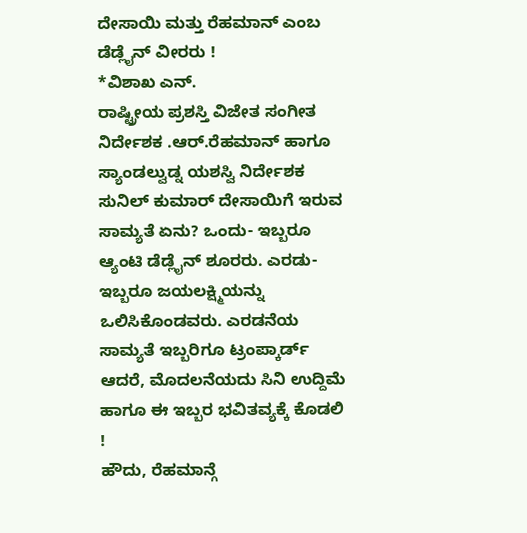ದೇಸಾಯಿ ಮತ್ತು ರೆಹಮಾನ್ ಎಂಬ ಡೆಡ್ಲೈನ್ ವೀರರು !
*ವಿಶಾಖ ಎನ್.
ರಾಷ್ಟ್ರೀಯ ಪ್ರಶಸ್ತಿ ವಿಜೇತ ಸಂಗೀತ ನಿರ್ದೇಶಕ .ಆರ್.ರೆಹಮಾನ್ ಹಾಗೂ ಸ್ಯಾಂಡಲ್ವುಡ್ನ ಯಶಸ್ವಿ ನಿರ್ದೇಶಕ ಸುನಿಲ್ ಕುಮಾರ್ ದೇಸಾಯಿಗೆ ಇರುವ ಸಾಮ್ಯತೆ ಏನು? ಒಂದು- ಇಬ್ಬರೂ ಆ್ಯಂಟಿ ಡೆಡ್ಲೈನ್ ಶೂರರು. ಎರಡು- ಇಬ್ಬರೂ ಜಯಲಕ್ಷ್ಮಿಯನ್ನು ಒಲಿಸಿಕೊಂಡವರು. ಎರಡನೆಯ ಸಾಮ್ಯತೆ ಇಬ್ಬರಿಗೂ ಟ್ರಂಪ್ಕಾರ್ಡ್ ಆದರೆ, ಮೊದಲನೆಯದು ಸಿನಿ ಉದ್ದಿಮೆ ಹಾಗೂ ಈ ಇಬ್ಬರ ಭವಿತವ್ಯಕ್ಕೆ ಕೊಡಲಿ !
ಹೌದು, ರೆಹಮಾನ್ಗೆ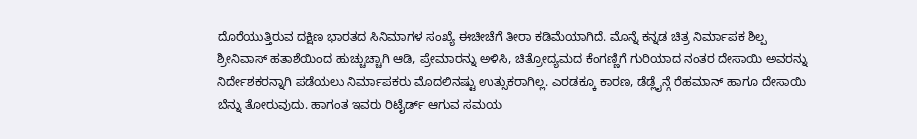ದೊರೆಯುತ್ತಿರುವ ದಕ್ಷಿಣ ಭಾರತದ ಸಿನಿಮಾಗಳ ಸಂಖ್ಯೆ ಈಚೀಚೆಗೆ ತೀರಾ ಕಡಿಮೆಯಾಗಿದೆ. ಮೊನ್ನೆ ಕನ್ನಡ ಚಿತ್ರ ನಿರ್ಮಾಪಕ ಶಿಲ್ಪ ಶ್ರೀನಿವಾಸ್ ಹತಾಶೆಯಿಂದ ಹುಚ್ಚುಚ್ಚಾಗಿ ಆಡಿ, ಪ್ರೇಮಾರನ್ನು ಅಳಿಸಿ, ಚಿತ್ರೋದ್ಯಮದ ಕೆಂಗಣ್ಣಿಗೆ ಗುರಿಯಾದ ನಂತರ ದೇಸಾಯಿ ಅವರನ್ನು ನಿರ್ದೇಶಕರನ್ನಾಗಿ ಪಡೆಯಲು ನಿರ್ಮಾಪಕರು ಮೊದಲಿನಷ್ಟು ಉತ್ಸುಕರಾಗಿಲ್ಲ. ಎರಡಕ್ಕೂ ಕಾರಣ, ಡೆಡ್ಲೈನ್ಗೆ ರೆಹಮಾನ್ ಹಾಗೂ ದೇಸಾಯಿ ಬೆನ್ನು ತೋರುವುದು. ಹಾಗಂತ ಇವರು ರಿಟೈರ್ಡ್ ಆಗುವ ಸಮಯ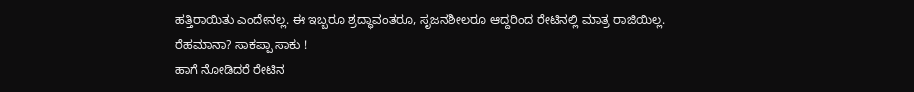ಹತ್ತಿರಾಯಿತು ಎಂದೇನಲ್ಲ. ಈ ಇಬ್ಬರೂ ಶ್ರದ್ಧಾವಂತರೂ, ಸೃಜನಶೀಲರೂ ಆದ್ದರಿಂದ ರೇಟಿನಲ್ಲಿ ಮಾತ್ರ ರಾಜಿಯಿಲ್ಲ.
ರೆಹಮಾನಾ? ಸಾಕಪ್ಪಾ ಸಾಕು !
ಹಾಗೆ ನೋಡಿದರೆ ರೇಟಿನ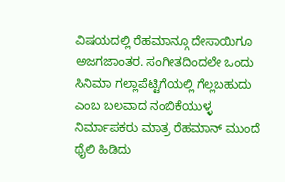ವಿಷಯದಲ್ಲಿ ರೆಹಮಾನ್ಗೂ ದೇಸಾಯಿಗೂ ಅಜಗಜಾಂತರ. ಸಂಗೀತದಿಂದಲೇ ಒಂದು ಸಿನಿಮಾ ಗಲ್ಲಾಪೆಟ್ಟಿಗೆಯಲ್ಲಿ ಗೆಲ್ಲಬಹುದು ಎಂಬ ಬಲವಾದ ನಂಬಿಕೆಯುಳ್ಳ ನಿರ್ಮಾಪಕರು ಮಾತ್ರ ರೆಹಮಾನ್ ಮುಂದೆ ಥೈಲಿ ಹಿಡಿದು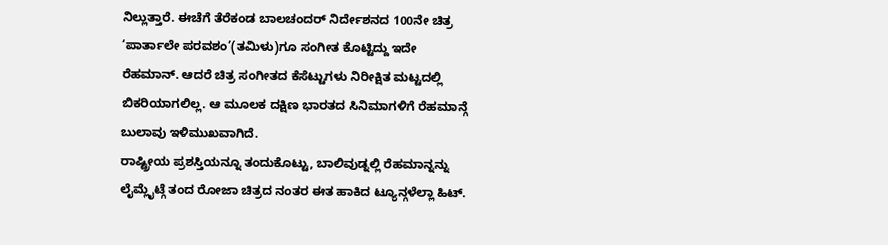ನಿಲ್ಲುತ್ತಾರೆ. ಈಚೆಗೆ ತೆರೆಕಂಡ ಬಾಲಚಂದರ್ ನಿರ್ದೇಶನದ 100ನೇ ಚಿತ್ರ ‘ಪಾರ್ತಾಲೇ ಪರವಶಂ’(ತಮಿಳು)ಗೂ ಸಂಗೀತ ಕೊಟ್ಟಿದ್ದು ಇದೇ ರೆಹಮಾನ್. ಆದರೆ ಚಿತ್ರ ಸಂಗೀತದ ಕೆಸೆಟ್ಟುಗಳು ನಿರೀಕ್ಷಿತ ಮಟ್ಟದಲ್ಲಿ ಬಿಕರಿಯಾಗಲಿಲ್ಲ. ಆ ಮೂಲಕ ದಕ್ಷಿಣ ಭಾರತದ ಸಿನಿಮಾಗಳಿಗೆ ರೆಹಮಾನ್ಗೆ ಬುಲಾವು ಇಳಿಮುಖವಾಗಿದೆ.
ರಾಷ್ಟ್ರೀಯ ಪ್ರಶಸ್ತಿಯನ್ನೂ ತಂದುಕೊಟ್ಟು, ಬಾಲಿವುಡ್ನಲ್ಲಿ ರೆಹಮಾನ್ನನ್ನು ಲೈಮ್ಲೈಟ್ಗೆ ತಂದ ರೋಜಾ ಚಿತ್ರದ ನಂತರ ಈತ ಹಾಕಿದ ಟ್ಯೂನ್ಗಳೆಲ್ಲಾ ಹಿಟ್.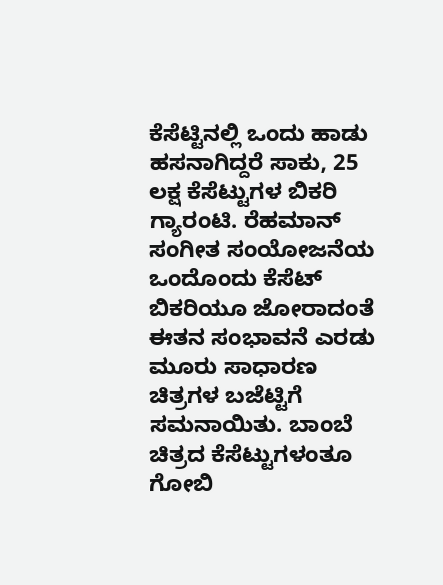ಕೆಸೆಟ್ಟಿನಲ್ಲಿ ಒಂದು ಹಾಡು ಹಸನಾಗಿದ್ದರೆ ಸಾಕು, 25 ಲಕ್ಷ ಕೆಸೆಟ್ಟುಗಳ ಬಿಕರಿ ಗ್ಯಾರಂಟಿ. ರೆಹಮಾನ್ ಸಂಗೀತ ಸಂಯೋಜನೆಯ ಒಂದೊಂದು ಕೆಸೆಟ್ ಬಿಕರಿಯೂ ಜೋರಾದಂತೆ ಈತನ ಸಂಭಾವನೆ ಎರಡು ಮೂರು ಸಾಧಾರಣ ಚಿತ್ರಗಳ ಬಜೆಟ್ಟಿಗೆ ಸಮನಾಯಿತು. ಬಾಂಬೆ ಚಿತ್ರದ ಕೆಸೆಟ್ಟುಗಳಂತೂ ಗೋಬಿ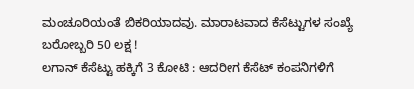ಮಂಚೂರಿಯಂತೆ ಬಿಕರಿಯಾದವು. ಮಾರಾಟವಾದ ಕೆಸೆಟ್ಟುಗಳ ಸಂಖ್ಯೆ ಬರೋಬ್ಬರಿ 50 ಲಕ್ಷ !
ಲಗಾನ್ ಕೆಸೆಟ್ಟು ಹಕ್ಕಿಗೆ 3 ಕೋಟಿ : ಆದರೀಗ ಕೆಸೆಟ್ ಕಂಪನಿಗಳಿಗೆ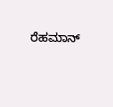ರೆಹಮಾನ್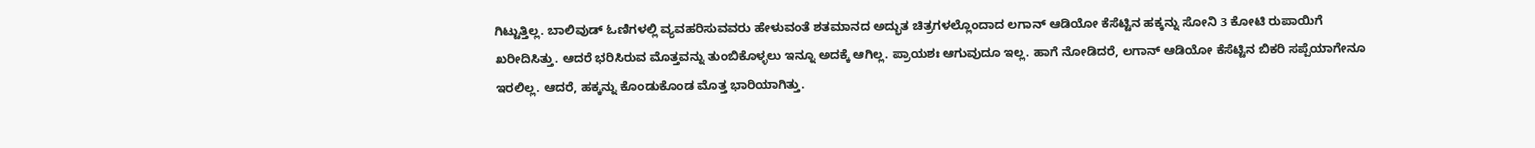ಗಿಟ್ಟುತ್ತಿಲ್ಲ. ಬಾಲಿವುಡ್ ಓಣಿಗಳಲ್ಲಿ ವ್ಯವಹರಿಸುವವರು ಹೇಳುವಂತೆ ಶತಮಾನದ ಅದ್ಭುತ ಚಿತ್ರಗಳಲ್ಲೊಂದಾದ ಲಗಾನ್ ಆಡಿಯೋ ಕೆಸೆಟ್ಟಿನ ಹಕ್ಕನ್ನು ಸೋನಿ 3 ಕೋಟಿ ರುಪಾಯಿಗೆ ಖರೀದಿಸಿತ್ತು. ಆದರೆ ಭರಿಸಿರುವ ಮೊತ್ತವನ್ನು ತುಂಬಿಕೊಳ್ಳಲು ಇನ್ನೂ ಅದಕ್ಕೆ ಆಗಿಲ್ಲ. ಪ್ರಾಯಶಃ ಆಗುವುದೂ ಇಲ್ಲ. ಹಾಗೆ ನೋಡಿದರೆ, ಲಗಾನ್ ಆಡಿಯೋ ಕೆಸೆಟ್ಟಿನ ಬಿಕರಿ ಸಪ್ಪೆಯಾಗೇನೂ ಇರಲಿಲ್ಲ. ಆದರೆ, ಹಕ್ಕನ್ನು ಕೊಂಡುಕೊಂಡ ಮೊತ್ತ ಭಾರಿಯಾಗಿತ್ತು.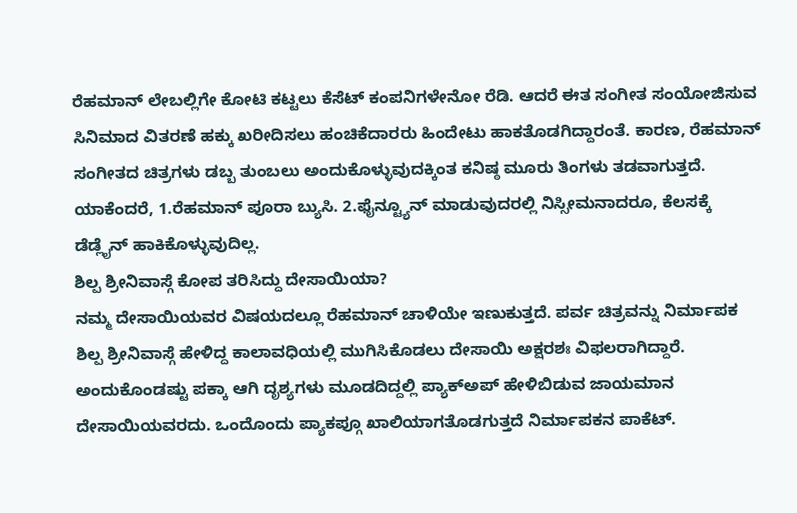ರೆಹಮಾನ್ ಲೇಬಲ್ಲಿಗೇ ಕೋಟಿ ಕಟ್ಟಲು ಕೆಸೆಟ್ ಕಂಪನಿಗಳೇನೋ ರೆಡಿ. ಆದರೆ ಈತ ಸಂಗೀತ ಸಂಯೋಜಿಸುವ ಸಿನಿಮಾದ ವಿತರಣೆ ಹಕ್ಕು ಖರೀದಿಸಲು ಹಂಚಿಕೆದಾರರು ಹಿಂದೇಟು ಹಾಕತೊಡಗಿದ್ದಾರಂತೆ. ಕಾರಣ, ರೆಹಮಾನ್ ಸಂಗೀತದ ಚಿತ್ರಗಳು ಡಬ್ಬ ತುಂಬಲು ಅಂದುಕೊಳ್ಳುವುದಕ್ಕಿಂತ ಕನಿಷ್ಠ ಮೂರು ತಿಂಗಳು ತಡವಾಗುತ್ತದೆ. ಯಾಕೆಂದರೆ, 1.ರೆಹಮಾನ್ ಪೂರಾ ಬ್ಯುಸಿ. 2.ಫೈನ್ಟ್ಯೂನ್ ಮಾಡುವುದರಲ್ಲಿ ನಿಸ್ಸೀಮನಾದರೂ, ಕೆಲಸಕ್ಕೆ ಡೆಡ್ಲೈನ್ ಹಾಕಿಕೊಳ್ಳುವುದಿಲ್ಲ.
ಶಿಲ್ಪ ಶ್ರೀನಿವಾಸ್ಗೆ ಕೋಪ ತರಿಸಿದ್ದು ದೇಸಾಯಿಯಾ?
ನಮ್ಮ ದೇಸಾಯಿಯವರ ವಿಷಯದಲ್ಲೂ ರೆಹಮಾನ್ ಚಾಳಿಯೇ ಇಣುಕುತ್ತದೆ. ಪರ್ವ ಚಿತ್ರವನ್ನು ನಿರ್ಮಾಪಕ ಶಿಲ್ಪ ಶ್ರೀನಿವಾಸ್ಗೆ ಹೇಳಿದ್ದ ಕಾಲಾವಧಿಯಲ್ಲಿ ಮುಗಿಸಿಕೊಡಲು ದೇಸಾಯಿ ಅಕ್ಷರಶಃ ವಿಫಲರಾಗಿದ್ದಾರೆ. ಅಂದುಕೊಂಡಷ್ಟು ಪಕ್ಕಾ ಆಗಿ ದೃಶ್ಯಗಳು ಮೂಡದಿದ್ದಲ್ಲಿ ಪ್ಯಾಕ್ಅಪ್ ಹೇಳಿಬಿಡುವ ಜಾಯಮಾನ ದೇಸಾಯಿಯವರದು. ಒಂದೊಂದು ಪ್ಯಾಕಪ್ಗೂ ಖಾಲಿಯಾಗತೊಡಗುತ್ತದೆ ನಿರ್ಮಾಪಕನ ಪಾಕೆಟ್.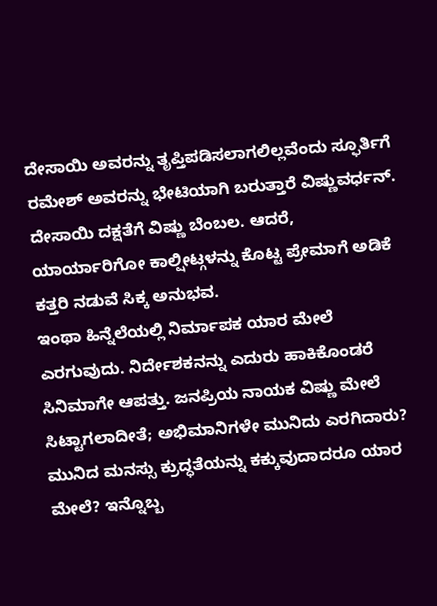ದೇಸಾಯಿ ಅವರನ್ನು ತೃಪ್ತಿಪಡಿಸಲಾಗಲಿಲ್ಲವೆಂದು ಸ್ಫೂರ್ತಿಗೆ ರಮೇಶ್ ಅವರನ್ನು ಭೇಟಿಯಾಗಿ ಬರುತ್ತಾರೆ ವಿಷ್ಣುವರ್ಧನ್. ದೇಸಾಯಿ ದಕ್ಷತೆಗೆ ವಿಷ್ಣು ಬೆಂಬಲ. ಆದರೆ, ಯಾರ್ಯಾರಿಗೋ ಕಾಲ್ಷೀಟ್ಗಳನ್ನು ಕೊಟ್ಟ ಪ್ರೇಮಾಗೆ ಅಡಿಕೆ ಕತ್ತರಿ ನಡುವೆ ಸಿಕ್ಕ ಅನುಭವ.
ಇಂಥಾ ಹಿನ್ನೆಲೆಯಲ್ಲಿ ನಿರ್ಮಾಪಕ ಯಾರ ಮೇಲೆ ಎರಗುವುದು. ನಿರ್ದೇಶಕನನ್ನು ಎದುರು ಹಾಕಿಕೊಂಡರೆ ಸಿನಿಮಾಗೇ ಆಪತ್ತು. ಜನಪ್ರಿಯ ನಾಯಕ ವಿಷ್ಣು ಮೇಲೆ ಸಿಟ್ಟಾಗಲಾದೀತೆ; ಅಭಿಮಾನಿಗಳೇ ಮುನಿದು ಎರಗಿದಾರು? ಮುನಿದ ಮನಸ್ಸು ಕ್ರುದ್ಧತೆಯನ್ನು ಕಕ್ಕುವುದಾದರೂ ಯಾರ ಮೇಲೆ? ಇನ್ನೊಬ್ಬ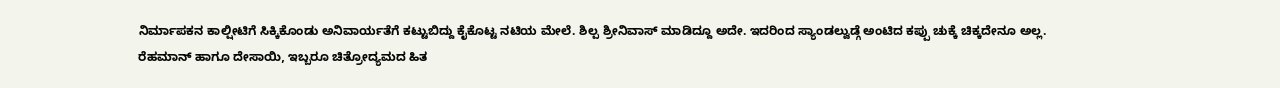ನಿರ್ಮಾಪಕನ ಕಾಲ್ಷೀಟಿಗೆ ಸಿಕ್ಕಿಕೊಂಡು ಅನಿವಾರ್ಯತೆಗೆ ಕಟ್ಟುಬಿದ್ದು ಕೈಕೊಟ್ಟ ನಟಿಯ ಮೇಲೆ. ಶಿಲ್ಪ ಶ್ರೀನಿವಾಸ್ ಮಾಡಿದ್ದೂ ಅದೇ. ಇದರಿಂದ ಸ್ಯಾಂಡಲ್ವುಡ್ಗೆ ಅಂಟಿದ ಕಪ್ಪು ಚುಕ್ಕೆ ಚಿಕ್ಕದೇನೂ ಅಲ್ಲ.
ರೆಹಮಾನ್ ಹಾಗೂ ದೇಸಾಯಿ, ಇಬ್ಬರೂ ಚಿತ್ರೋದ್ಯಮದ ಹಿತ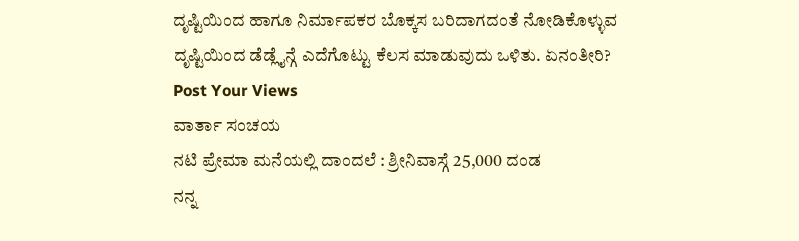ದೃಷ್ಟಿಯಿಂದ ಹಾಗೂ ನಿರ್ಮಾಪಕರ ಬೊಕ್ಕಸ ಬರಿದಾಗದಂತೆ ನೋಡಿಕೊಳ್ಳುವ ದೃಷ್ಟಿಯಿಂದ ಡೆಡ್ಲೈನ್ಗೆ ಎದೆಗೊಟ್ಟು ಕೆಲಸ ಮಾಡುವುದು ಒಳಿತು. ಏನಂತೀರಿ?
Post Your Views
ವಾರ್ತಾ ಸಂಚಯ
ನಟಿ ಪ್ರೇಮಾ ಮನೆಯಲ್ಲಿ ದಾಂದಲೆ : ಶ್ರೀನಿವಾಸ್ಗೆ 25,000 ದಂಡ
ನನ್ನ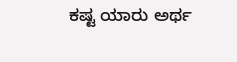ಕಷ್ಟ ಯಾರು ಅರ್ಥ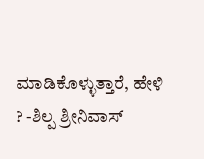ಮಾಡಿಕೊಳ್ಳುತ್ತಾರೆ, ಹೇಳಿ ? -ಶಿಲ್ಪ ಶ್ರೀನಿವಾಸ್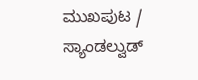ಮುಖಪುಟ / ಸ್ಯಾಂಡಲ್ವುಡ್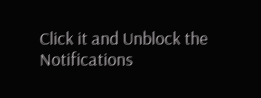Click it and Unblock the Notifications